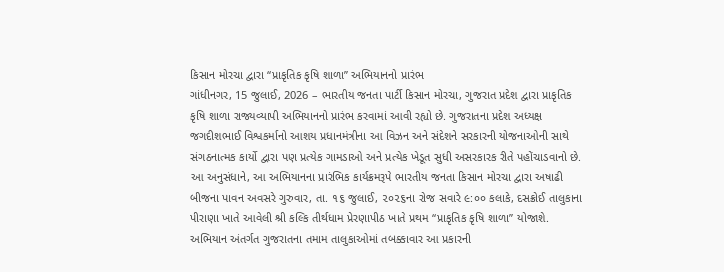કિસાન મોરચા દ્વારા “પ્રાકૃતિક કૃષિ શાળા” અભિયાનનો પ્રારંભ
ગાંધીનગર, 15 જુલાઈ, 2026 – ભારતીય જનતા પાર્ટી કિસાન મોરચા, ગુજરાત પ્રદેશ દ્વારા પ્રાકૃતિક કૃષિ શાળા રાજ્યવ્યાપી અભિયાનનો પ્રારંભ કરવામાં આવી રહ્યો છે. ગુજરાતના પ્રદેશ અધ્યક્ષ જગદીશભાઈ વિશ્વકર્માનો આશય પ્રધાનમંત્રીના આ વિઝન અને સંદેશને સરકારની યોજનાઓની સાથે સંગઠનાત્મક કાર્યો દ્વારા પણ પ્રત્યેક ગામડાઓ અને પ્રત્યેક ખેડૂત સુધી અસરકારક રીતે પહોંચાડવાનો છે.
આ અનુસંધાને, આ અભિયાનના પ્રારંભિક કાર્યક્રમરૂપે ભારતીય જનતા કિસાન મોરચા દ્વારા અષાઢી બીજના પાવન અવસરે ગુરુવાર, તા. ૧૬ જુલાઈ, ૨૦૨૬ના રોજ સવારે ૯:૦૦ કલાકે, દસક્રોઈ તાલુકાના પીરાણા ખાતે આવેલી શ્રી કલ્કિ તીર્થધામ પ્રેરણાપીઠ ખાતે પ્રથમ “પ્રાકૃતિક કૃષિ શાળા” યોજાશે.
અભિયાન અંતર્ગત ગુજરાતના તમામ તાલુકાઓમાં તબક્કાવાર આ પ્રકારની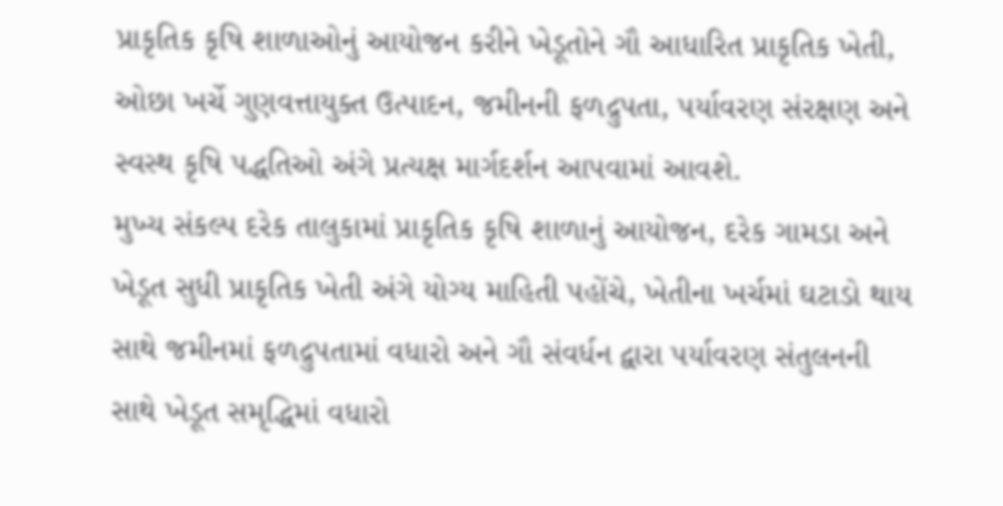પ્રાકૃતિક કૃષિ શાળાઓનું આયોજન કરીને ખેડૂતોને ગૌ આધારિત પ્રાકૃતિક ખેતી, ઓછા ખર્ચે ગુણવત્તાયુક્ત ઉત્પાદન, જમીનની ફળદ્રુપતા, પર્યાવરણ સંરક્ષણ અને સ્વસ્થ કૃષિ પદ્ધતિઓ અંગે પ્રત્યક્ષ માર્ગદર્શન આપવામાં આવશે.
મુખ્ય સંકલ્પ દરેક તાલુકામાં પ્રાકૃતિક કૃષિ શાળાનું આયોજન, દરેક ગામડા અને ખેડૂત સુધી પ્રાકૃતિક ખેતી અંગે યોગ્ય માહિતી પહોંચે, ખેતીના ખર્ચમાં ઘટાડો થાય સાથે જમીનમાં ફળદ્રુપતામાં વધારો અને ગૌ સંવર્ધન દ્વારા પર્યાવરણ સંતુલનની સાથે ખેડૂત સમૃદ્ધિમાં વધારો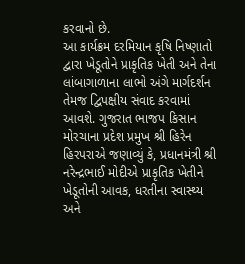કરવાનો છે.
આ કાર્યક્રમ દરમિયાન કૃષિ નિષ્ણાતો દ્વારા ખેડૂતોને પ્રાકૃતિક ખેતી અને તેના લાંબાગાળાના લાભો અંગે માર્ગદર્શન તેમજ દ્વિપક્ષીય સંવાદ કરવામાં આવશે. ગુજરાત ભાજપ કિસાન મોરચાના પ્રદેશ પ્રમુખ શ્રી હિરેન હિરપરાએ જણાવ્યું કે, પ્રધાનમંત્રી શ્રી નરેન્દ્રભાઈ મોદીએ પ્રાકૃતિક ખેતીને ખેડૂતોની આવક, ધરતીના સ્વાસ્થ્ય અને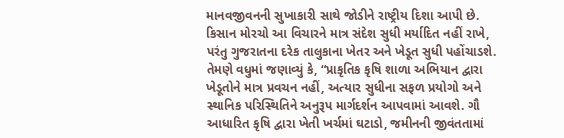માનવજીવનની સુખાકારી સાથે જોડીને રાષ્ટ્રીય દિશા આપી છે. કિસાન મોરચો આ વિચારને માત્ર સંદેશ સુધી મર્યાદિત નહીં રાખે, પરંતુ ગુજરાતના દરેક તાલુકાના ખેતર અને ખેડૂત સુધી પહોંચાડશે.
તેમણે વધુમાં જણાવ્યું કે, “પ્રાકૃતિક કૃષિ શાળા અભિયાન દ્વારા ખેડૂતોને માત્ર પ્રવચન નહીં, અત્યાર સુધીના સફળ પ્રયોગો અને સ્થાનિક પરિસ્થિતિને અનુરૂપ માર્ગદર્શન આપવામાં આવશે. ગૌ આધારિત કૃષિ દ્વારા ખેતી ખર્ચમાં ઘટાડો, જમીનની જીવંતતામાં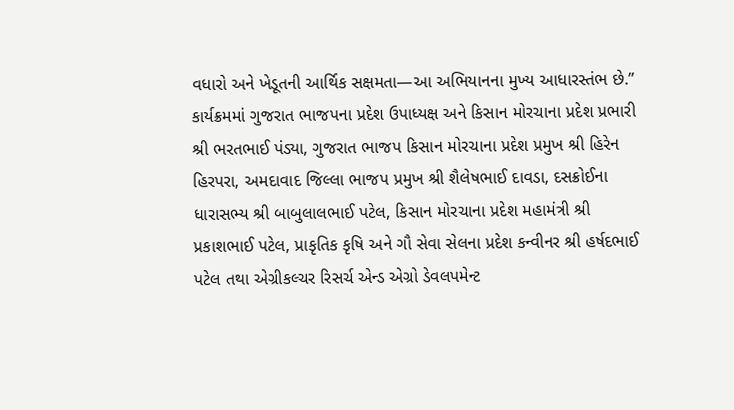વધારો અને ખેડૂતની આર્થિક સક્ષમતા—આ અભિયાનના મુખ્ય આધારસ્તંભ છે.”
કાર્યક્રમમાં ગુજરાત ભાજપના પ્રદેશ ઉપાધ્યક્ષ અને કિસાન મોરચાના પ્રદેશ પ્રભારી શ્રી ભરતભાઈ પંડ્યા, ગુજરાત ભાજપ કિસાન મોરચાના પ્રદેશ પ્રમુખ શ્રી હિરેન હિરપરા, અમદાવાદ જિલ્લા ભાજપ પ્રમુખ શ્રી શૈલેષભાઈ દાવડા, દસક્રોઈના ધારાસભ્ય શ્રી બાબુલાલભાઈ પટેલ, કિસાન મોરચાના પ્રદેશ મહામંત્રી શ્રી પ્રકાશભાઈ પટેલ, પ્રાકૃતિક કૃષિ અને ગૌ સેવા સેલના પ્રદેશ કન્વીનર શ્રી હર્ષદભાઈ પટેલ તથા એગ્રીકલ્ચર રિસર્ચ એન્ડ એગ્રો ડેવલપમેન્ટ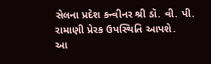સેલના પ્રદેશ કન્વીનર શ્રી ડૉ. વી. પી. રામાણી પ્રેરક ઉપસ્થિતિ આપશે.
આ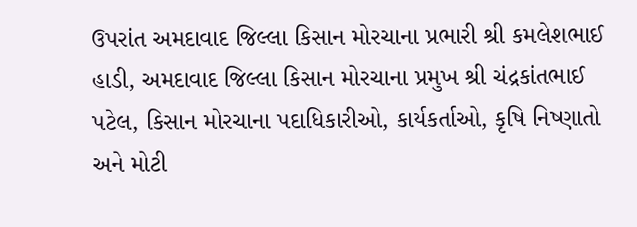ઉપરાંત અમદાવાદ જિલ્લા કિસાન મોરચાના પ્રભારી શ્રી કમલેશભાઈ હાડી, અમદાવાદ જિલ્લા કિસાન મોરચાના પ્રમુખ શ્રી ચંદ્રકાંતભાઈ પટેલ, કિસાન મોરચાના પદાધિકારીઓ, કાર્યકર્તાઓ, કૃષિ નિષ્ણાતો અને મોટી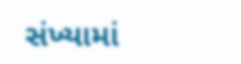સંખ્યામાં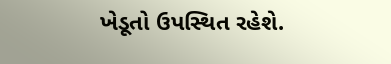ખેડૂતો ઉપસ્થિત રહેશે.